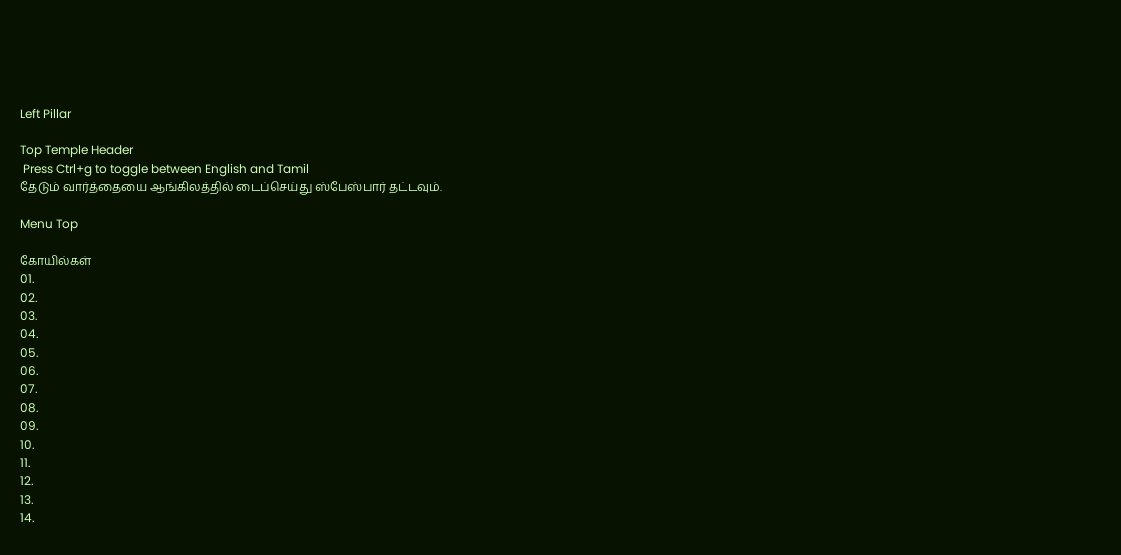Left Pillar

Top Temple Header
 Press Ctrl+g to toggle between English and Tamil
தேடும் வார்த்தையை ஆங்கிலத்தில் டைப்செய்து ஸ்பேஸ்பார் தட்டவும்.

Menu Top

கோயில்கள்
01.
02.
03.
04.
05.
06.
07.
08.
09.
10.
11.
12.
13.
14.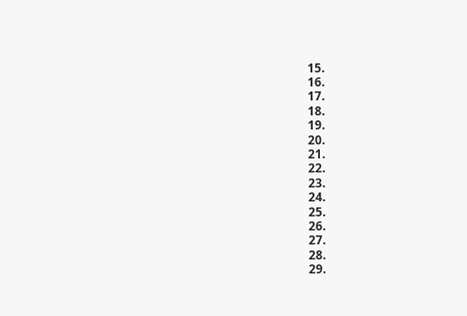15.
16.
17.
18.
19.
20.
21.
22.
23.
24.
25.
26.
27.
28.
29.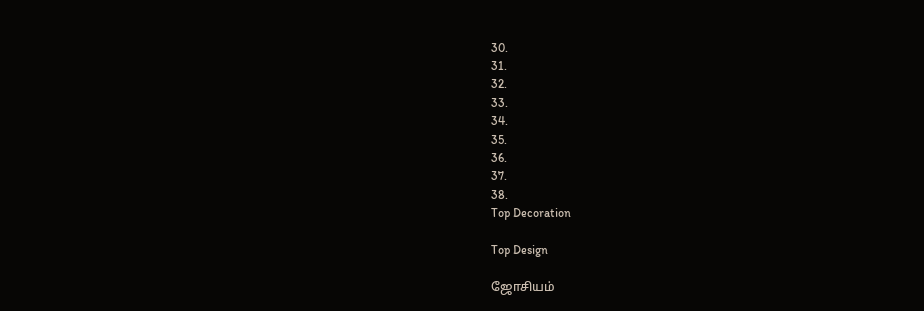30.
31.
32.
33.
34.
35.
36.
37.
38.
Top Decoration

Top Design

ஜோசியம்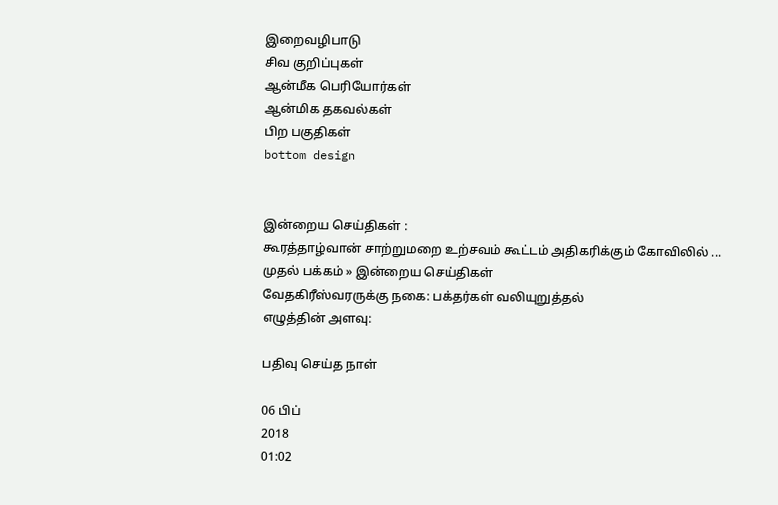இறைவழிபாடு
சிவ குறிப்புகள்
ஆன்மீக பெரியோர்கள்
ஆன்மிக தகவல்கள்
பிற பகுதிகள்
bottom design


இன்றைய செய்திகள் :
கூரத்தாழ்வான் சாற்றுமறை உற்சவம் கூட்டம் அதிகரிக்கும் கோவிலில் ...
முதல் பக்கம் » இன்றைய செய்திகள்
வேதகிரீஸ்வரருக்கு நகை: பக்தர்கள் வலியுறுத்தல்
எழுத்தின் அளவு:

பதிவு செய்த நாள்

06 பிப்
2018
01:02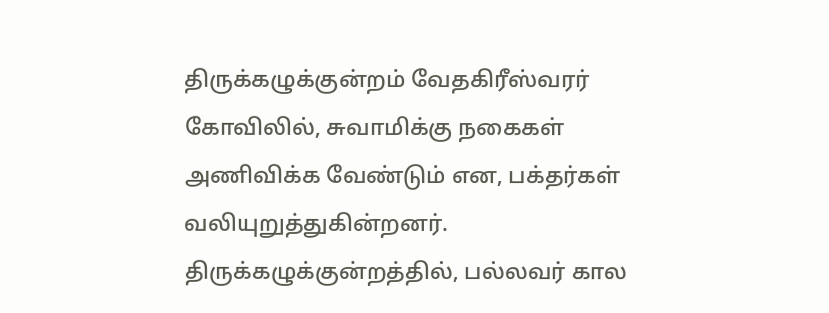திருக்கழுக்குன்றம் வேதகிரீஸ்வரர் கோவிலில், சுவாமிக்கு நகைகள் அணிவிக்க வேண்டும் என, பக்தர்கள் வலியுறுத்துகின்றனர். திருக்கழுக்குன்றத்தில், பல்லவர் கால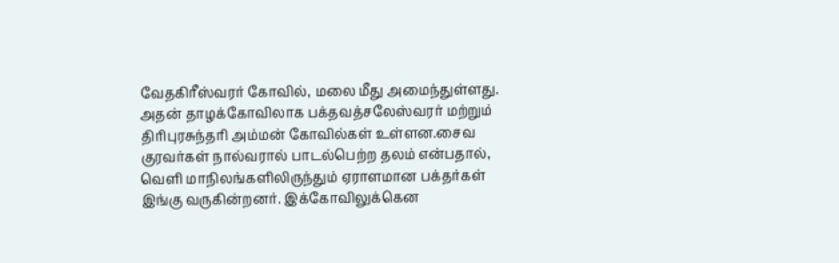வேதகிரீஸ்வரர் கோவில், மலை மீது அமைந்துள்ளது. அதன் தாழக்கோவிலாக பக்தவத்சலேஸ்வரர் மற்றும் திரிபுரசுந்தரி அம்மன் கோவில்கள் உள்ளன.சைவ குரவர்கள் நால்வரால் பாடல்பெற்ற தலம் என்பதால், வெளி மாநிலங்களிலிருந்தும் ஏராளமான பக்தர்கள் இங்கு வருகின்றனர். இக்கோவிலுக்கென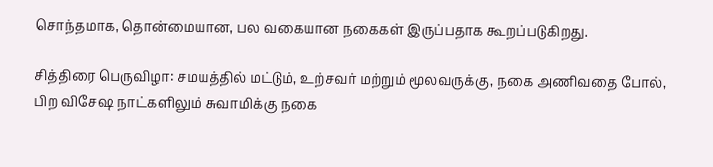சொந்தமாக, தொன்மையான, பல வகையான நகைகள் இருப்பதாக கூறப்படுகிறது.

சித்திரை பெருவிழா: சமயத்தில் மட்டும், உற்சவர் மற்றும் மூலவருக்கு, நகை அணிவதை போல், பிற விசேஷ நாட்களிலும் சுவாமிக்கு நகை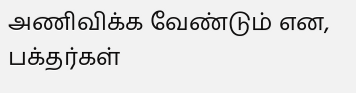அணிவிக்க வேண்டும் என, பக்தர்கள்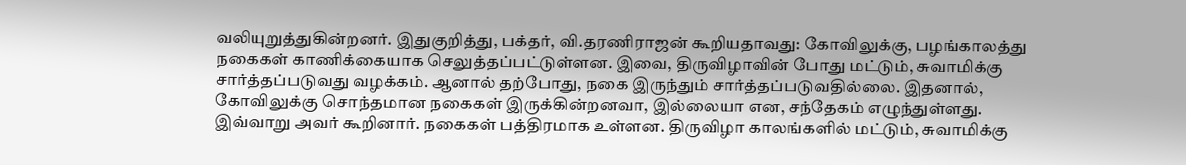வலியுறுத்துகின்றனர். இதுகுறித்து, பக்தர், வி.தரணிராஜன் கூறியதாவது: கோவிலுக்கு, பழங்காலத்து நகைகள் காணிக்கையாக செலுத்தப்பட்டுள்ளன. இவை, திருவிழாவின் போது மட்டும், சுவாமிக்கு சார்த்தப்படுவது வழக்கம். ஆனால் தற்போது, நகை இருந்தும் சார்த்தப்படுவதில்லை. இதனால், கோவிலுக்கு சொந்தமான நகைகள் இருக்கின்றனவா, இல்லையா என, சந்தேகம் எழுந்துள்ளது. இவ்வாறு அவர் கூறினார். நகைகள் பத்திரமாக உள்ளன. திருவிழா காலங்களில் மட்டும், சுவாமிக்கு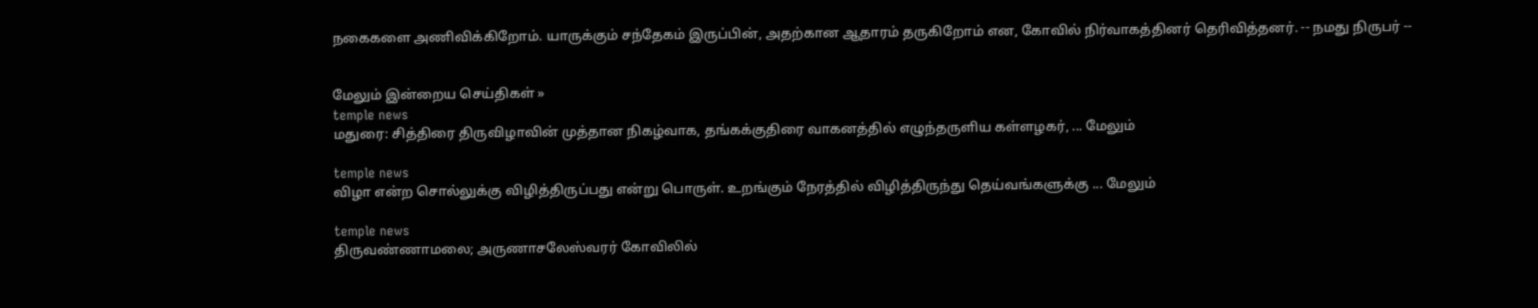நகைகளை அணிவிக்கிறோம். யாருக்கும் சந்தேகம் இருப்பின், அதற்கான ஆதாரம் தருகிறோம் என, கோவில் நிர்வாகத்தினர் தெரிவித்தனர். -- நமது நிருபர் --


மேலும் இன்றைய செய்திகள் »
temple news
மதுரை: சித்திரை திருவிழாவின் முத்தான நிகழ்வாக, தங்கக்குதிரை வாகனத்தில் எழுந்தருளிய கள்ளழகர், ... மேலும்

temple news
விழா என்ற சொல்லுக்கு விழித்திருப்பது என்று பொருள். உறங்கும் நேரத்தில் விழித்திருந்து தெய்வங்களுக்கு ... மேலும்

temple news
திருவண்ணாமலை; அருணாசலேஸ்வரர் கோவிலில்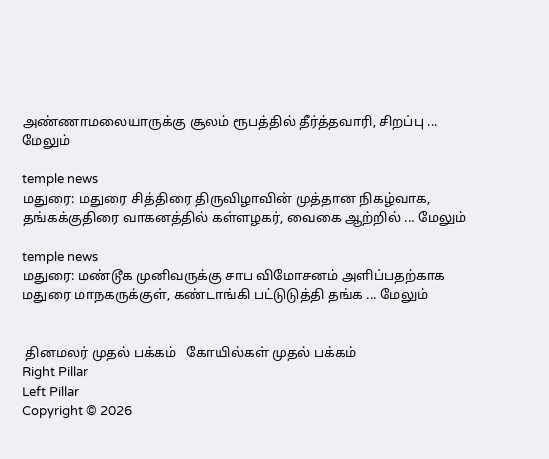அண்ணாமலையாருக்கு சூலம் ரூபத்தில் தீர்த்தவாரி, சிறப்பு ... மேலும்

temple news
மதுரை: மதுரை சித்திரை திருவிழாவின் முத்தான நிகழ்வாக, தங்கக்குதிரை வாகனத்தில் கள்ளழகர், வைகை ஆற்றில் ... மேலும்

temple news
மதுரை: மண்டூக முனிவருக்கு சாப விமோசனம் அளிப்பதற்காக மதுரை மாநகருக்குள், கண்டாங்கி பட்டுடுத்தி தங்க ... மேலும்


 தினமலர் முதல் பக்கம்   கோயில்கள் முதல் பக்கம்
Right Pillar
Left Pillar
Copyright © 2026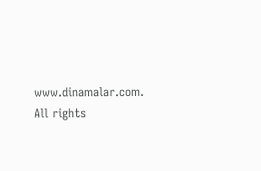www.dinamalar.com. All rights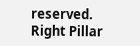reserved.
Right Pillar